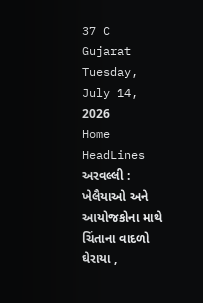37 C
Gujarat
Tuesday, July 14, 2026
Home HeadLines અરવલ્લી : ખેલૈયાઓ અને આયોજકોના માથે ચિંતાના વાદળો ઘેરાયા ,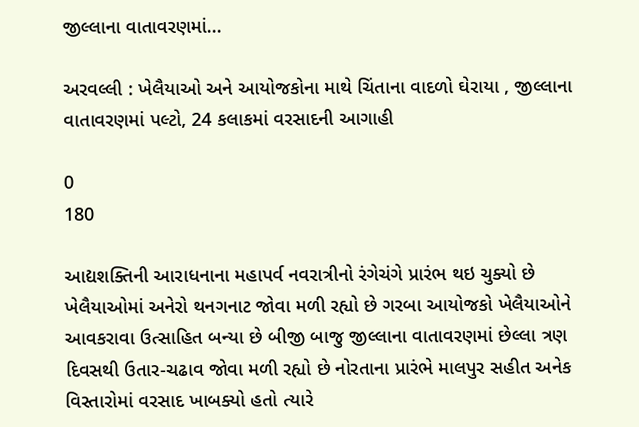જીલ્લાના વાતાવરણમાં...

અરવલ્લી : ખેલૈયાઓ અને આયોજકોના માથે ચિંતાના વાદળો ઘેરાયા , જીલ્લાના વાતાવરણમાં પલ્ટો, 24 કલાકમાં વરસાદની આગાહી

0
180

આદ્યશક્તિની આરાધનાના મહાપર્વ નવરાત્રીનો રંગેચંગે પ્રારંભ થઇ ચુક્યો છે ખેલૈયાઓમાં અનેરો થનગનાટ જોવા મળી રહ્યો છે ગરબા આયોજકો ખેલૈયાઓને આવકરાવા ઉત્સાહિત બન્યા છે બીજી બાજુ જીલ્લાના વાતાવરણમાં છેલ્લા ત્રણ દિવસથી ઉતાર-ચઢાવ જોવા મળી રહ્યો છે નોરતાના પ્રારંભે માલપુર સહીત અનેક વિસ્તારોમાં વરસાદ ખાબક્યો હતો ત્યારે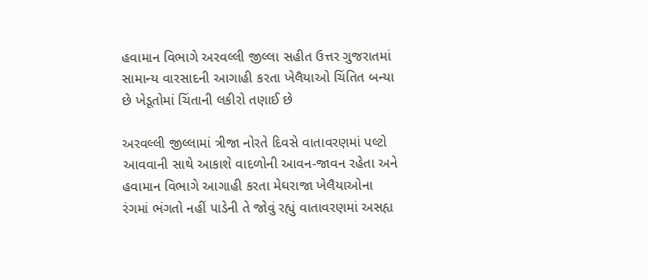હવામાન વિભાગે અરવલ્લી જીલ્લા સહીત ઉત્તર ગુજરાતમાં સામાન્ય વારસાદની આગાહી કરતા ખેલૈયાઓ ચિંતિત બન્યા છે ખેડૂતોમાં ચિંતાની લકીરો તણાઈ છે

અરવલ્લી જીલ્લામાં ત્રીજા નોરતે દિવસે વાતાવરણમાં પલ્ટો આવવાની સાથે આકાશે વાદળોની આવન-જાવન રહેતા અને હવામાન વિભાગે આગાહી કરતા મેઘરાજા ખેલૈયાઓના રંગમાં ભંગતો નહીં પાડેની તે જોવું રહ્યું વાતાવરણમાં અસહ્ય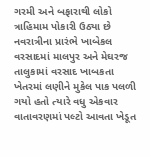ગરમી અને બફારાથી લોકો ત્રાહિમામ પોકારી ઉઠ્યા છે નવરાત્રીના પ્રારંભે ખાબેકલ વરસાદમાં માલપુર અને મેઘરજ તાલુકામાં વરસાદ ખાબકતા ખેતરમાં લણીને મુકેલ પાક પલળી ગયો હતો ત્યારે વધુ એકવાર વાતાવરણમાં પલ્ટો આવતા ખેડૂત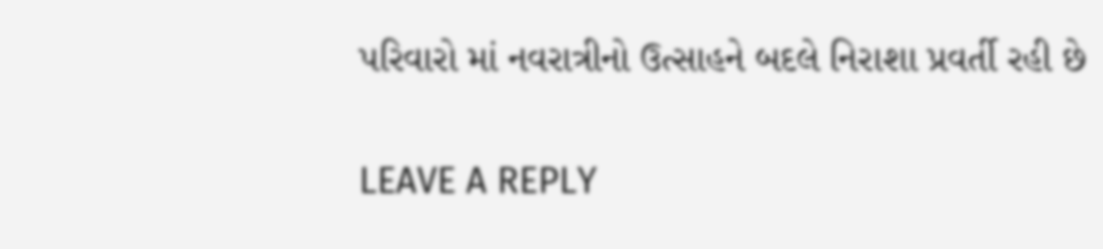પરિવારો માં નવરાત્રીનો ઉત્સાહને બદલે નિરાશા પ્રવર્તી રહી છે

LEAVE A REPLY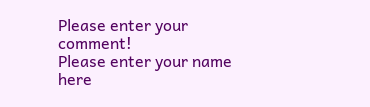Please enter your comment!
Please enter your name here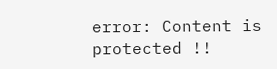error: Content is protected !!